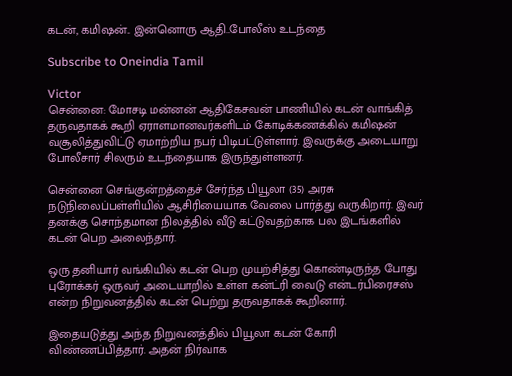கடன், கமிஷன்.. இன்னொரு ஆதி..போலீஸ் உடந்தை

Subscribe to Oneindia Tamil

Victor
சென்னை: மோசடி மன்னன் ஆதிகேசவன் பாணியில் கடன் வாங்கித் தருவதாகக் கூறி ஏராளமானவர்களிடம் கோடிக்கணக்கில் கமிஷன் வசூலித்துவிட்டு ஏமாற்றிய நபர் பிடிபட்டுள்ளார். இவருக்கு அடையாறு போலீசார் சிலரும் உடந்தையாக இருந்துள்ளனர்.

சென்னை செங்குன்றத்தைச் சேர்ந்த பியூலா (35) அரசு நடுநிலைப்பள்ளியில் ஆசிரியையாக வேலை பார்த்து வருகிறார். இவர் தனக்கு சொந்தமான நிலத்தில் வீடு கட்டுவதற்காக பல இடங்களில் கடன் பெற அலைந்தார்.

ஒரு தனியார் வங்கியில் கடன் பெற முயற்சித்து கொண்டிருந்த போது புரோக்கர் ஒருவர் அடையாறில் உள்ள கன்ட்ரி வைடு என்டர்பிரைசஸ் என்ற நிறுவனத்தில் கடன் பெற்று தருவதாகக் கூறினார்.

இதையடுத்து அந்த நிறுவனத்தில் பியூலா கடன் கோரி விண்ணப்பித்தார். அதன் நிர்வாக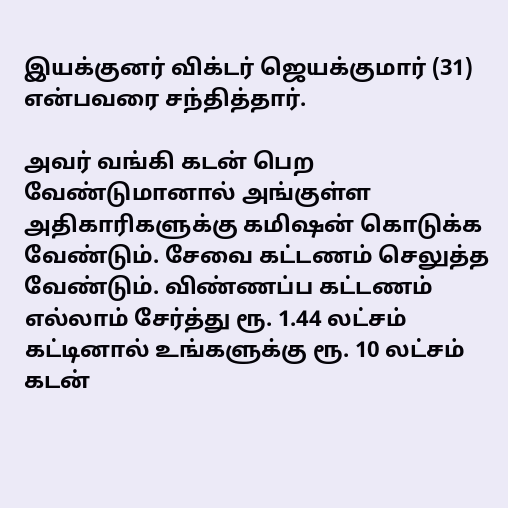இயக்குனர் விக்டர் ஜெயக்குமார் (31) என்பவரை சந்தித்தார்.

அவர் வங்கி கடன் பெற வேண்டுமானால் அங்குள்ள அதிகாரிகளுக்கு கமிஷன் கொடுக்க வேண்டும். சேவை கட்டணம் செலுத்த வேண்டும். விண்ணப்ப கட்டணம் எல்லாம் சேர்த்து ரூ. 1.44 லட்சம் கட்டினால் உங்களுக்கு ரூ. 10 லட்சம் கடன்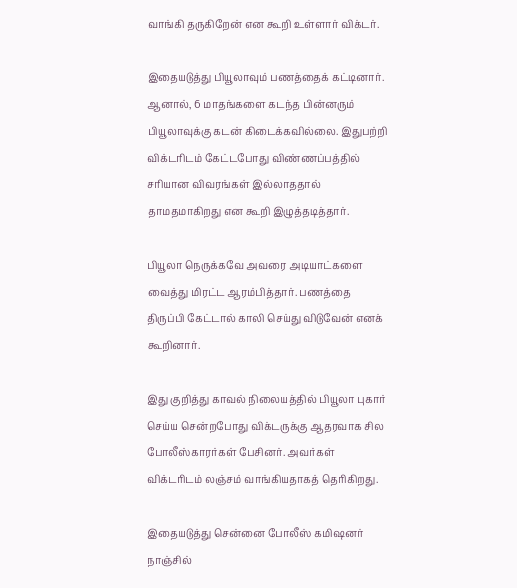வாங்கி தருகிறேன் என கூறி உள்ளார் விக்டர்.

இதையடுத்து பியூலாவும் பணத்தைக் கட்டினார். ஆனால், 6 மாதங்களை கடந்த பின்னரும் பியூலாவுக்கு கடன் கிடைக்கவில்லை. இதுபற்றி விக்டரிடம் கேட்டபோது விண்ணப்பத்தில் சரியான விவரங்கள் இல்லாததால் தாமதமாகிறது என கூறி இழுத்தடித்தார்.

பியூலா நெருக்கவே அவரை அடியாட்களை வைத்து மிரட்ட ஆரம்பித்தார். பணத்தை திருப்பி கேட்டால் காலி செய்து விடுவேன் எனக் கூறினார்.

இது குறித்து காவல் நிலையத்தில் பியூலா புகார் செய்ய சென்றபோது விக்டருக்கு ஆதரவாக சில போலீஸ்காரர்கள் பேசினர். அவர்கள் விக்டரிடம் லஞ்சம் வாங்கியதாகத் தெரிகிறது.

இதையடுத்து சென்னை போலீஸ் கமிஷனர் நாஞ்சில்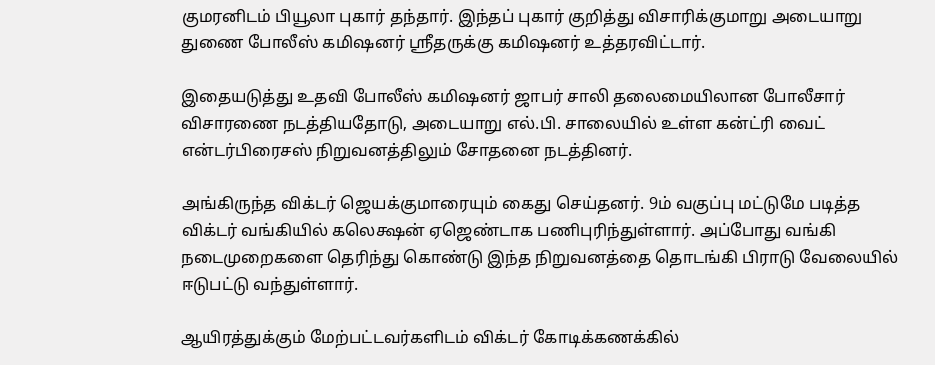குமரனிடம் பியூலா புகார் தந்தார். இந்தப் புகார் குறித்து விசாரிக்குமாறு அடையாறு துணை போலீஸ் கமிஷனர் ஸ்ரீதருக்கு கமிஷனர் உத்தரவிட்டார்.

இதையடுத்து உதவி போலீஸ் கமிஷனர் ஜாபர் சாலி தலைமையிலான போலீசார் விசாரணை நடத்தியதோடு, அடையாறு எல்.பி. சாலையில் உள்ள கன்ட்ரி வைட் என்டர்பிரைசஸ் நிறுவனத்திலும் சோதனை நடத்தினர்.

அங்கிருந்த விக்டர் ஜெயக்குமாரையும் கைது செய்தனர். 9ம் வகுப்பு மட்டுமே படித்த விக்டர் வங்கியில் கலெக்ஷன் ஏஜெண்டாக பணிபுரிந்துள்ளார். அப்போது வங்கி நடைமுறைகளை தெரிந்து கொண்டு இந்த நிறுவனத்தை தொடங்கி பிராடு வேலையில் ஈடுபட்டு வந்துள்ளார்.

ஆயிரத்துக்கும் மேற்பட்டவர்களிடம் விக்டர் கோடிக்கணக்கில்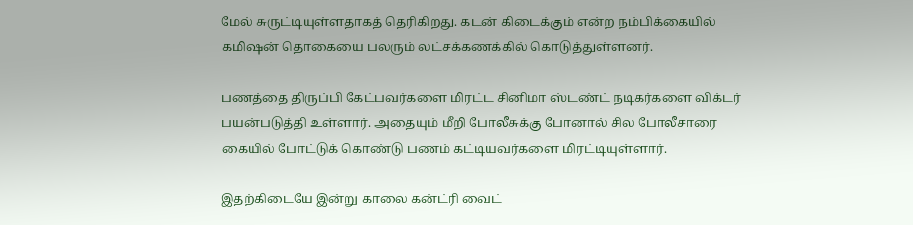மேல் சுருட்டியுள்ளதாகத் தெரிகிறது. கடன் கிடைக்கும் என்ற நம்பிக்கையில் கமிஷன் தொகையை பலரும் லட்சக்கணக்கில் கொடுத்துள்ளனர்.

பணத்தை திருப்பி கேட்பவர்களை மிரட்ட சினிமா ஸ்டண்ட் நடிகர்களை விக்டர் பயன்படுத்தி உள்ளார். அதையும் மீறி போலீசுக்கு போனால் சில போலீசாரை கையில் போட்டுக் கொண்டு பணம் கட்டியவர்களை மிரட்டியுள்ளார்.

இதற்கிடையே இன்று காலை கன்ட்ரி வைட்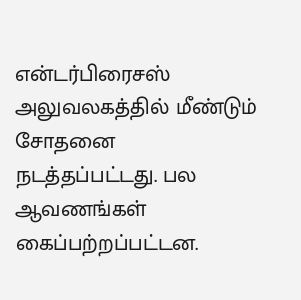என்டர்பிரைசஸ் அலுவலகத்தில் மீண்டும் சோதனை நடத்தப்பட்டது. பல ஆவணங்கள் கைப்பற்றப்பட்டன.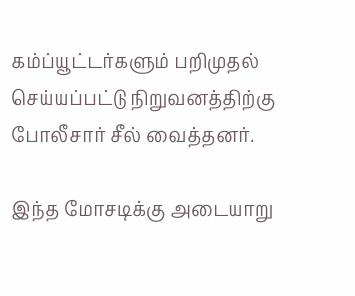கம்ப்யூட்டர்களும் பறிமுதல் செய்யப்பட்டு நிறுவனத்திற்கு போலீசார் சீல் வைத்தனர்.

இந்த மோசடிக்கு அடையாறு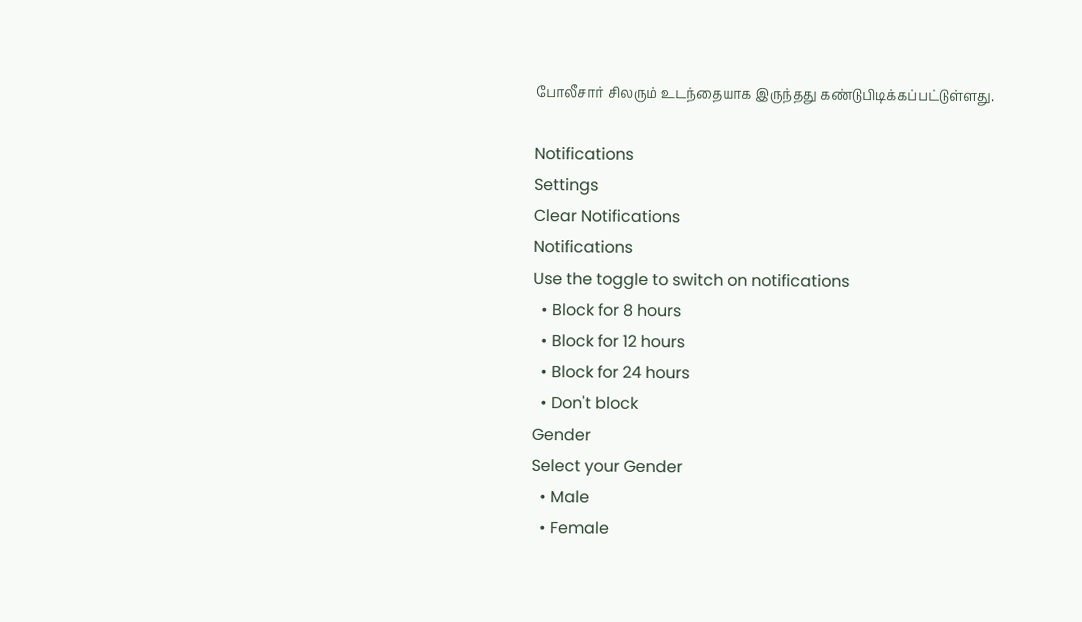போலீசார் சிலரும் உடந்தையாக இருந்தது கண்டுபிடிக்கப்பட்டுள்ளது.

Notifications
Settings
Clear Notifications
Notifications
Use the toggle to switch on notifications
  • Block for 8 hours
  • Block for 12 hours
  • Block for 24 hours
  • Don't block
Gender
Select your Gender
  • Male
  • Female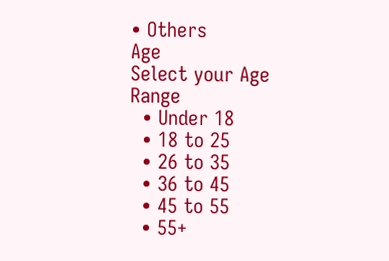• Others
Age
Select your Age Range
  • Under 18
  • 18 to 25
  • 26 to 35
  • 36 to 45
  • 45 to 55
  • 55+